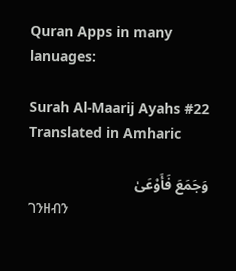Quran Apps in many lanuages:

Surah Al-Maarij Ayahs #22 Translated in Amharic

وَجَمَعَ فَأَوْعَىٰ
ገንዘብን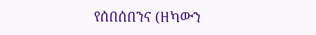የሰበሰበንና (ዘካውን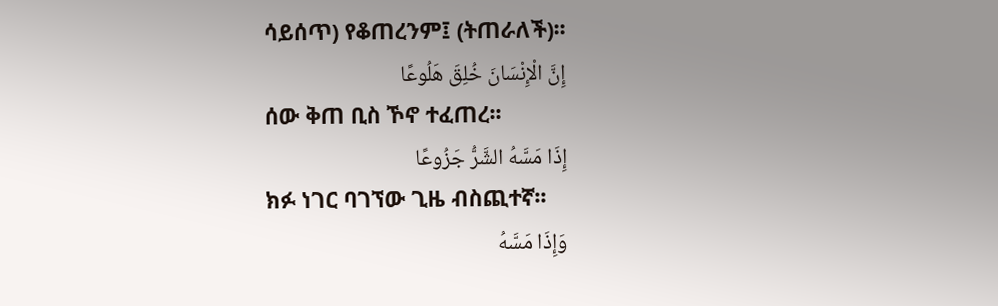ሳይሰጥ) የቆጠረንም፤ (ትጠራለች)፡፡
إِنَّ الْإِنْسَانَ خُلِقَ هَلُوعًا
ሰው ቅጠ ቢስ ኾኖ ተፈጠረ፡፡
إِذَا مَسَّهُ الشَّرُّ جَزُوعًا
ክፉ ነገር ባገኘው ጊዜ ብስጪተኛ፡፡
وَإِذَا مَسَّهُ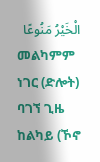الْخَيْرُ مَنُوعًا
መልካምም ነገር (ድሎት) ባገኘ ጊዜ ከልካይ (ኾኖ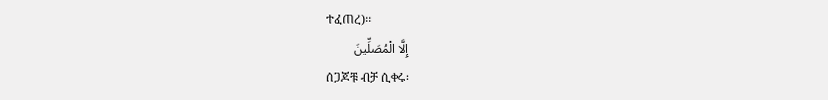ተፈጠረ)፡፡
إِلَّا الْمُصَلِّينَ
ሰጋጆቹ ብቻ ሲቀሩ፡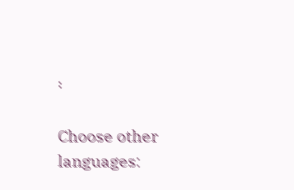፡

Choose other languages: